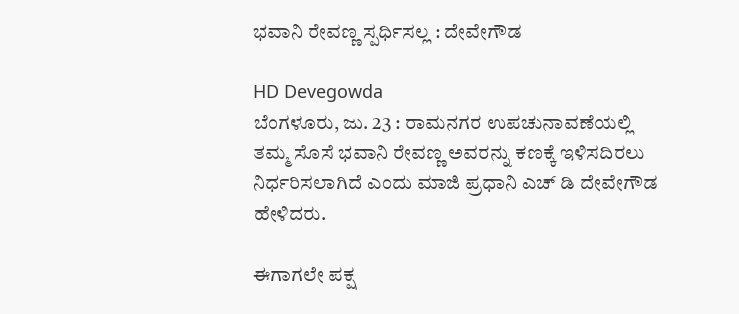ಭವಾನಿ ರೇವಣ್ಣ ಸ್ಪರ್ಧಿಸಲ್ಲ : ದೇವೇಗೌಡ

HD Devegowda
ಬೆಂಗಳೂರು, ಜು. 23 : ರಾಮನಗರ ಉಪಚುನಾವಣೆಯಲ್ಲಿ ತಮ್ಮ ಸೊಸೆ ಭವಾನಿ ರೇವಣ್ಣ ಅವರನ್ನು ಕಣಕ್ಕೆ ಇಳಿಸದಿರಲು ನಿರ್ಧರಿಸಲಾಗಿದೆ ಎಂದು ಮಾಜಿ ಪ್ರಧಾನಿ ಎಚ್ ಡಿ ದೇವೇಗೌಡ ಹೇಳಿದರು.

ಈಗಾಗಲೇ ಪಕ್ಷ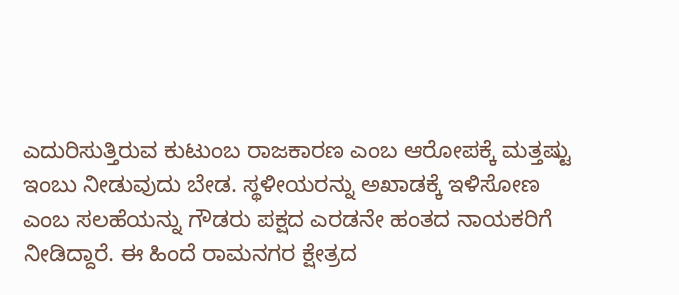ಎದುರಿಸುತ್ತಿರುವ ಕುಟುಂಬ ರಾಜಕಾರಣ ಎಂಬ ಆರೋಪಕ್ಕೆ ಮತ್ತಷ್ಟು ಇಂಬು ನೀಡುವುದು ಬೇಡ. ಸ್ಥಳೀಯರನ್ನು ಅಖಾಡಕ್ಕೆ ಇಳಿಸೋಣ ಎಂಬ ಸಲಹೆಯನ್ನು ಗೌಡರು ಪಕ್ಷದ ಎರಡನೇ ಹಂತದ ನಾಯಕರಿಗೆ ನೀಡಿದ್ದಾರೆ. ಈ ಹಿಂದೆ ರಾಮನಗರ ಕ್ಷೇತ್ರದ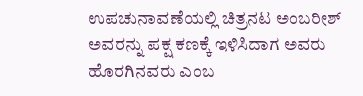ಉಪಚುನಾವಣೆಯಲ್ಲಿ ಚಿತ್ರನಟ ಅಂಬರೀಶ್ ಅವರನ್ನು ಪಕ್ಷ ಕಣಕ್ಕೆ ಇಳಿಸಿದಾಗ ಅವರು ಹೊರಗಿನವರು ಎಂಬ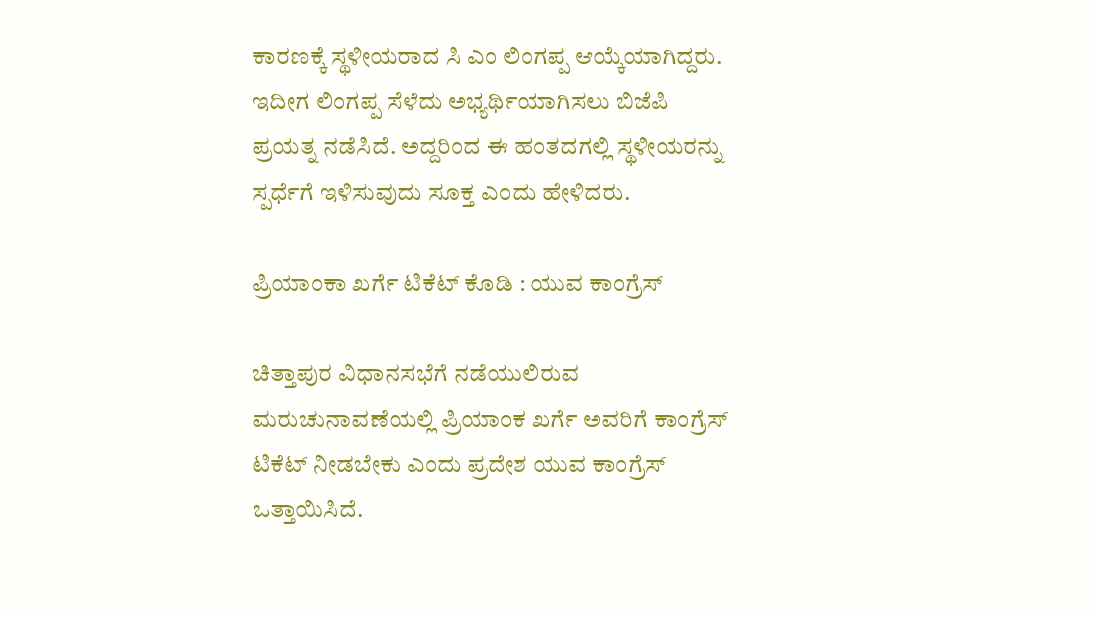ಕಾರಣಕ್ಕೆ ಸ್ಥಳೀಯರಾದ ಸಿ ಎಂ ಲಿಂಗಪ್ಪ ಆಯ್ಕೆಯಾಗಿದ್ದರು. ಇದೀಗ ಲಿಂಗಪ್ಪ ಸೆಳೆದು ಅಭ್ಯರ್ಥಿಯಾಗಿಸಲು ಬಿಜೆಪಿ ಪ್ರಯತ್ನ ನಡೆಸಿದೆ. ಅದ್ದರಿಂದ ಈ ಹಂತದಗಲ್ಲಿ ಸ್ಥಳೀಯರನ್ನು ಸ್ಪರ್ಧೆಗೆ ಇಳಿಸುವುದು ಸೂಕ್ತ ಎಂದು ಹೇಳಿದರು.

ಪ್ರಿಯಾಂಕಾ ಖರ್ಗೆ ಟಿಕೆಟ್ ಕೊಡಿ : ಯುವ ಕಾಂಗ್ರೆಸ್

ಚಿತ್ತಾಪುರ ವಿಧಾನಸಭೆಗೆ ನಡೆಯುಲಿರುವ ಮರುಚುನಾವಣೆಯಲ್ಲಿ ಪ್ರಿಯಾಂಕ ಖರ್ಗೆ ಅವರಿಗೆ ಕಾಂಗ್ರೆಸ್ ಟಿಕೆಟ್ ನೀಡಬೇಕು ಎಂದು ಪ್ರದೇಶ ಯುವ ಕಾಂಗ್ರೆಸ್ ಒತ್ತಾಯಿಸಿದೆ.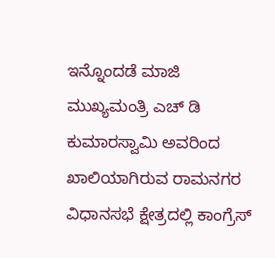ಇನ್ನೊಂದಡೆ ಮಾಜಿ ಮುಖ್ಯಮಂತ್ರಿ ಎಚ್ ಡಿ ಕುಮಾರಸ್ವಾಮಿ ಅವರಿಂದ ಖಾಲಿಯಾಗಿರುವ ರಾಮನಗರ ವಿಧಾನಸಭೆ ಕ್ಷೇತ್ರದಲ್ಲಿ ಕಾಂಗ್ರೆಸ್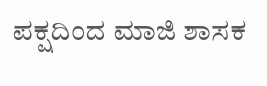ಪಕ್ಷದಿಂದ ಮಾಜಿ ಶಾಸಕ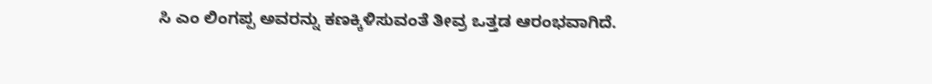ಸಿ ಎಂ ಲಿಂಗಪ್ಪ ಅವರನ್ನು ಕಣಕ್ಕಿಳಿಸುವಂತೆ ತೀವ್ರ ಒತ್ತಡ ಆರಂಭವಾಗಿದೆ.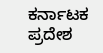ಕರ್ನಾಟಕ ಪ್ರದೇಶ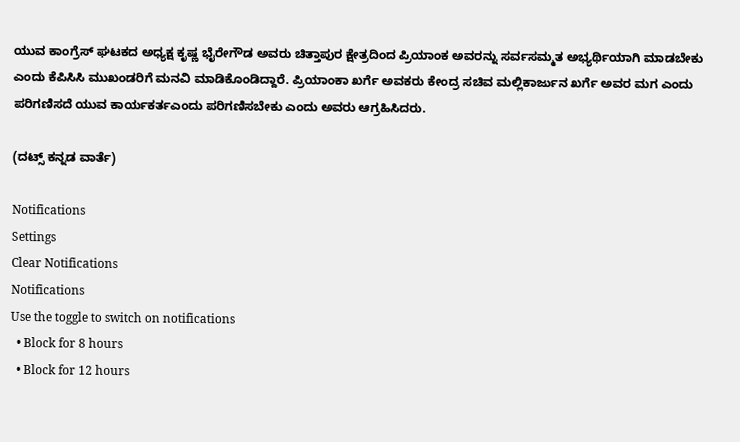ಯುವ ಕಾಂಗ್ರೆಸ್ ಘಟಕದ ಅಧ್ಯಕ್ಷ ಕೃಷ್ಣ ಭೈರೇಗೌಡ ಅವರು ಚಿತ್ತಾಪುರ ಕ್ಷೇತ್ರದಿಂದ ಪ್ರಿಯಾಂಕ ಅವರನ್ನು ಸರ್ವಸಮ್ಮತ ಅಭ್ಯರ್ಥಿಯಾಗಿ ಮಾಡಬೇಕು ಎಂದು ಕೆಪಿಸಿಸಿ ಮುಖಂಡರಿಗೆ ಮನವಿ ಮಾಡಿಕೊಂಡಿದ್ದಾರೆ. ಪ್ರಿಯಾಂಕಾ ಖರ್ಗೆ ಅವಕರು ಕೇಂದ್ರ ಸಚಿವ ಮಲ್ಲಿಕಾರ್ಜುನ ಖರ್ಗೆ ಅವರ ಮಗ ಎಂದು ಪರಿಗಣಿಸದೆ ಯುವ ಕಾರ್ಯಕರ್ತಎಂದು ಪರಿಗಣಿಸಬೇಕು ಎಂದು ಅವರು ಆಗ್ರಹಿಸಿದರು.

(ದಟ್ಸ್ ಕನ್ನಡ ವಾರ್ತೆ)

Notifications
Settings
Clear Notifications
Notifications
Use the toggle to switch on notifications
  • Block for 8 hours
  • Block for 12 hours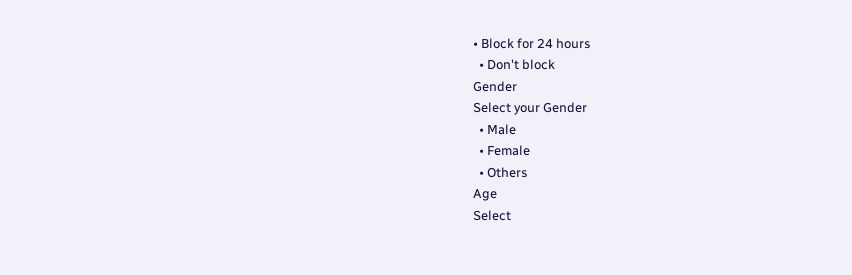• Block for 24 hours
  • Don't block
Gender
Select your Gender
  • Male
  • Female
  • Others
Age
Select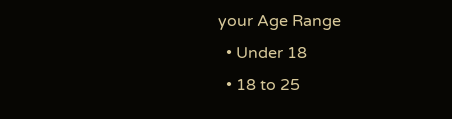your Age Range
  • Under 18
  • 18 to 25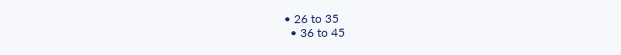• 26 to 35
  • 36 to 45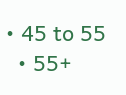• 45 to 55
  • 55+